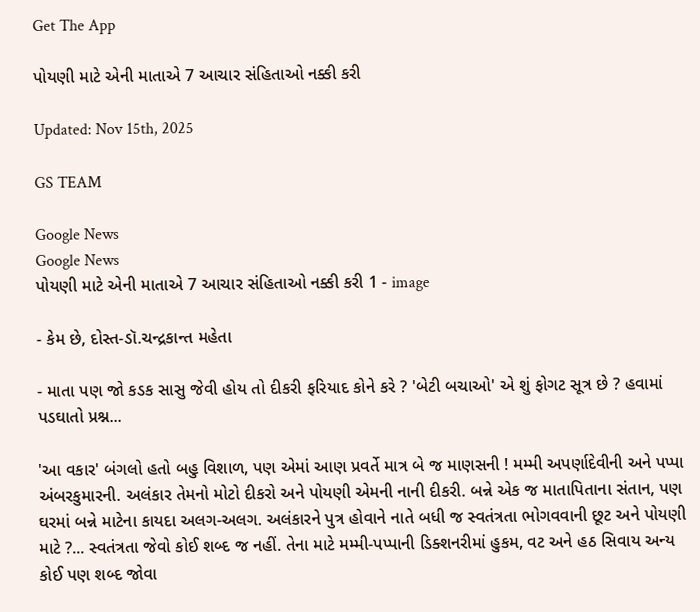Get The App

પોયણી માટે એની માતાએ 7 આચાર સંહિતાઓ નક્કી કરી

Updated: Nov 15th, 2025

GS TEAM

Google News
Google News
પોયણી માટે એની માતાએ 7 આચાર સંહિતાઓ નક્કી કરી 1 - image

- કેમ છે, દોસ્ત-ડૉ.ચન્દ્રકાન્ત મહેતા

- માતા પણ જો કડક સાસુ જેવી હોય તો દીકરી ફરિયાદ કોને કરે ? 'બેટી બચાઓ' એ શું ફોગટ સૂત્ર છે ? હવામાં પડઘાતો પ્રશ્ન...

'આ વકાર' બંગલો હતો બહુ વિશાળ, પણ એમાં આણ પ્રવર્તે માત્ર બે જ માણસની ! મમ્મી અપર્ણાદેવીની અને પપ્પા અંબરકુમારની. અલંકાર તેમનો મોટો દીકરો અને પોયણી એમની નાની દીકરી. બન્ને એક જ માતાપિતાના સંતાન, પણ ઘરમાં બન્ને માટેના કાયદા અલગ-અલગ. અલંકારને પુત્ર હોવાને નાતે બધી જ સ્વતંત્રતા ભોગવવાની છૂટ અને પોયણી માટે ?... સ્વતંત્રતા જેવો કોઈ શબ્દ જ નહીં. તેના માટે મમ્મી-પપ્પાની ડિક્શનરીમાં હુકમ, વટ અને હઠ સિવાય અન્ય કોઈ પણ શબ્દ જોવા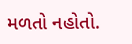મળતો નહોતો.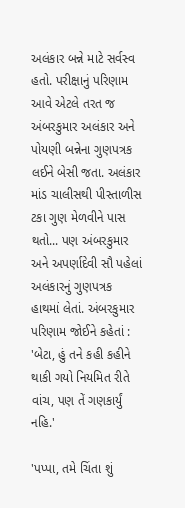અલંકાર બન્ને માટે સર્વસ્વ હતો. પરીક્ષાનું પરિણામ આવે એટલે તરત જ અંબરકુમાર અલંકાર અને પોયણી બન્નેના ગુણપત્રક લઈને બેસી જતા. અલંકાર માંડ ચાલીસથી પીસ્તાળીસ ટકા ગુણ મેળવીને પાસ થતો... પણ અંબરકુમાર અને અપર્ણાદેવી સૌ પહેલાં અલંકારનું ગુણપત્રક હાથમાં લેતાં. અંબરકુમાર પરિણામ જોઈને કહેતાં : 'બેટા, હું તને કહી કહીને થાકી ગયો નિયમિત રીતે વાંચ, પણ તેં ગણકાર્યું નહિ.'

'પપ્પા, તમે ચિંતા શું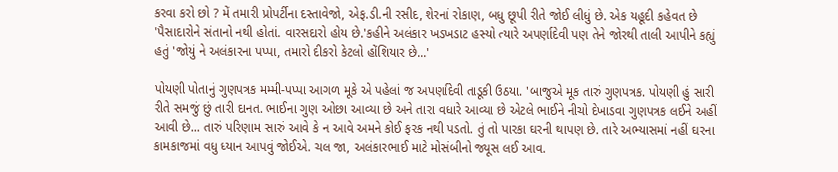કરવા કરો છો ? મેં તમારી પ્રોપર્ટીના દસ્તાવેજો, એફ.ડી.ની રસીદ, શેરનાં રોકાણ, બધુ છૂપી રીતે જોઈ લીધું છે. એક યહૂદી કહેવત છે 'પૈસાદારોને સંતાનો નથી હોતાં. વારસદારો હોય છે.'કહીને અલંકાર ખડખડાટ હસ્યો ત્યારે અપર્ણાદેવી પણ તેને જોરથી તાલી આપીને કહ્યું હતું 'જોયું ને અલંકારના પપ્પા, તમારો દીકરો કેટલો હોંશિયાર છે...'

પોયણી પોતાનું ગુણપત્રક મમ્મી-પપ્પા આગળ મૂકે એ પહેલાં જ અપર્ણાદેવી તાડૂકી ઉઠયા. 'બાજુએ મૂક તારું ગુણપત્રક. પોયણી હું સારી રીતે સમજું છું તારી દાનત. ભાઈના ગુણ ઓછા આવ્યા છે અને તારા વધારે આવ્યા છે એટલે ભાઈને નીચો દેખાડવા ગુણપત્રક લઈને અહીં આવી છે... તારું પરિણામ સારું આવે કે ન આવે અમને કોઈ ફરક નથી પડતો. તું તો પારકા ઘરની થાપણ છે. તારે અભ્યાસમાં નહીં ઘરના કામકાજમાં વધુ ધ્યાન આપવું જોઈએ. ચલ જા, અલંકારભાઈ માટે મોસંબીનો જ્યૂસ લઈ આવ.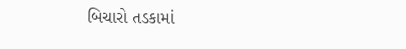બિચારો તડકામાં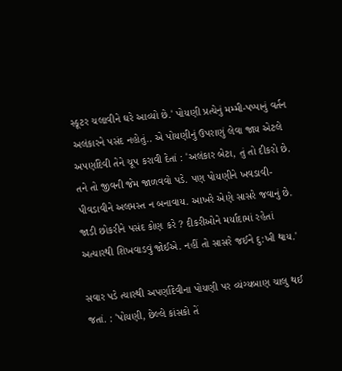સ્કૂટર ચલાવીને ઘરે આવ્યો છે.' પોયણી પ્રત્યેનું મમ્મી-પપ્પાનું વર્તન અલંકારને પસંદ નહોતું.. એ પોયણીનું ઉપરાણું લેવા જાય એટલે અપર્ણાદેવી તેને ચૂપ કરાવી દેતાં : 'અલંકાર બેટા, તું તો દીકરો છે. તને તો જીવની જેમ જાળવવો પડે. પણ પોયણીને ખવડાવી-પીવડાવીને અલમસ્ત ન બનાવાય. આખરે એણે સાસરે જવાનું છે. જાડી છોકરીને પસંદ કોણ કરે ? દીકરીઓને મર્યાદામાં રહેતાં અત્યારથી શિખવાડવું જોઈએ. નહીં તો સાસરે જઈને દુ:ખી થાય.'

સવાર પડે ત્યારથી અપર્ણાદેવીના પોયણી પર વ્યંગ્યબાણ ચાલુ થઈ જતાં. : 'પોયણી, છેલ્લે કાંસકો તેં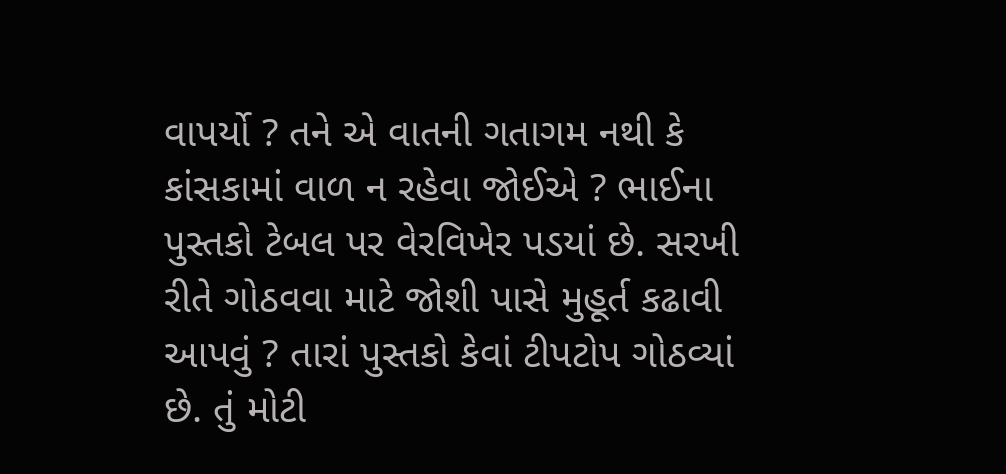વાપર્યો ? તને એ વાતની ગતાગમ નથી કે કાંસકામાં વાળ ન રહેવા જોઈએ ? ભાઈના પુસ્તકો ટેબલ પર વેરવિખેર પડયાં છે. સરખી રીતે ગોઠવવા માટે જોશી પાસે મુહૂર્ત કઢાવી આપવું ? તારાં પુસ્તકો કેવાં ટીપટોપ ગોઠવ્યાં છે. તું મોટી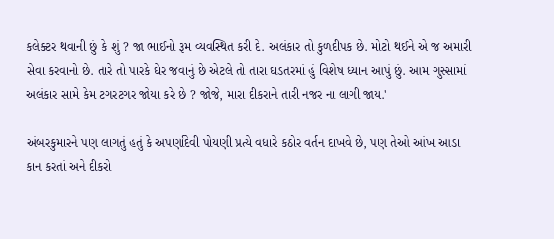કલેક્ટર થવાની છું કે શું ? જા ભાઈનો રૂમ વ્યવસ્થિત કરી દે. અલંકાર તો કુળદીપક છે. મોટો થઈને એ જ અમારી સેવા કરવાનો છે. તારે તો પારકે ઘેર જવાનું છે એટલે તો તારા ઘડતરમાં હું વિશેષ ધ્યાન આપું છું. આમ ગુસ્સામાં અલંકાર સામે કેમ ટગરટગર જોયા કરે છે ? જોજે, મારા દીકરાને તારી નજર ના લાગી જાય.'

અંબરકુમારને પણ લાગતું હતું કે અપર્ણાદેવી પોયણી પ્રત્યે વધારે કઠોર વર્તન દાખવે છે, પણ તેઓ આંખ આડા કાન કરતાં અને દીકરો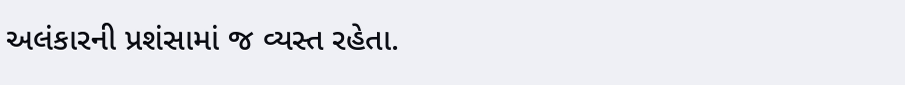અલંકારની પ્રશંસામાં જ વ્યસ્ત રહેતા.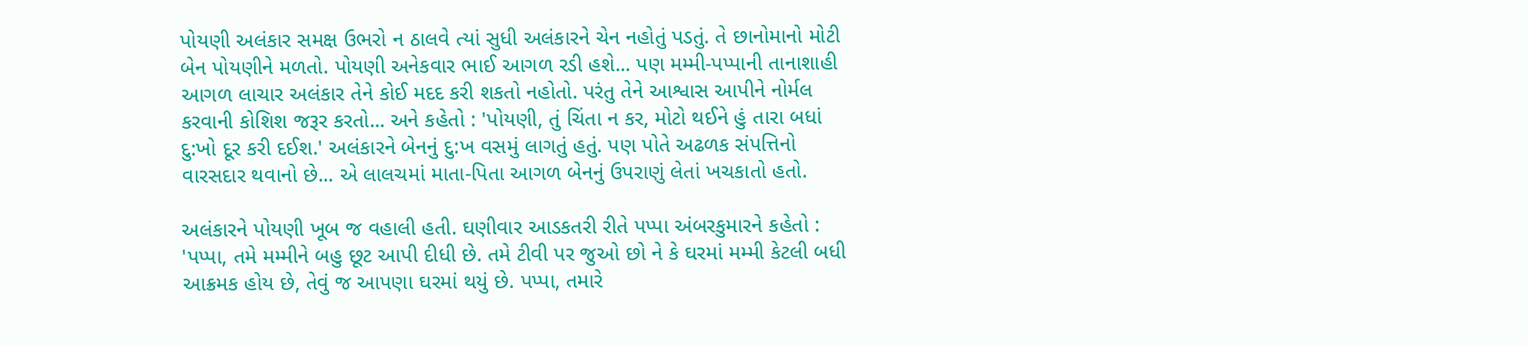પોયણી અલંકાર સમક્ષ ઉભરો ન ઠાલવે ત્યાં સુધી અલંકારને ચેન નહોતું પડતું. તે છાનોમાનો મોટી બેન પોયણીને મળતો. પોયણી અનેકવાર ભાઈ આગળ રડી હશે... પણ મમ્મી-પપ્પાની તાનાશાહી આગળ લાચાર અલંકાર તેને કોઈ મદદ કરી શકતો નહોતો. પરંતુ તેને આશ્વાસ આપીને નોર્મલ કરવાની કોશિશ જરૂર કરતો... અને કહેતો : 'પોયણી, તું ચિંતા ન કર, મોટો થઈને હું તારા બધાં દુ:ખો દૂર કરી દઈશ.' અલંકારને બેનનું દુ:ખ વસમું લાગતું હતું. પણ પોતે અઢળક સંપત્તિનો વારસદાર થવાનો છે... એ લાલચમાં માતા-પિતા આગળ બેનનું ઉપરાણું લેતાં ખચકાતો હતો.

અલંકારને પોયણી ખૂબ જ વહાલી હતી. ઘણીવાર આડકતરી રીતે પપ્પા અંબરકુમારને કહેતો : 'પપ્પા, તમે મમ્મીને બહુ છૂટ આપી દીધી છે. તમે ટીવી પર જુઓ છો ને કે ઘરમાં મમ્મી કેટલી બધી આક્રમક હોય છે, તેવું જ આપણા ઘરમાં થયું છે. પપ્પા, તમારે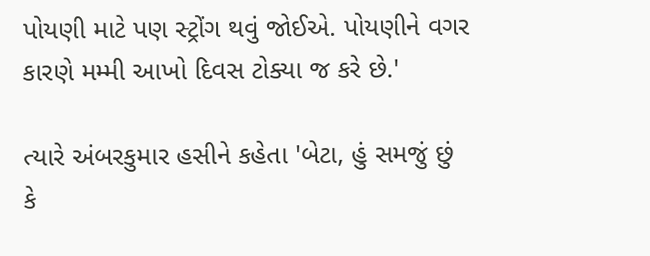પોયણી માટે પણ સ્ટ્રોંગ થવું જોઈએ. પોયણીને વગર કારણે મમ્મી આખો દિવસ ટોક્યા જ કરે છે.'

ત્યારે અંબરકુમાર હસીને કહેતા 'બેટા, હું સમજું છું કે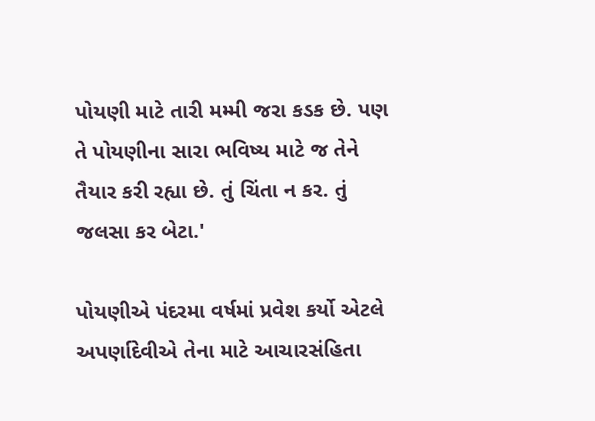પોયણી માટે તારી મમ્મી જરા કડક છે. પણ તે પોયણીના સારા ભવિષ્ય માટે જ તેને તૈયાર કરી રહ્યા છે. તું ચિંતા ન કર. તું જલસા કર બેટા.'

પોયણીએ પંદરમા વર્ષમાં પ્રવેશ કર્યો એટલે અપર્ણાદેવીએ તેના માટે આચારસંહિતા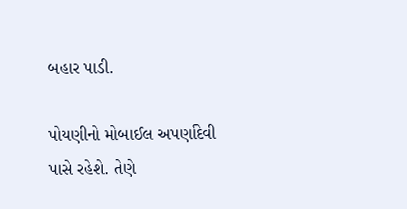બહાર પાડી.

પોયણીનો મોબાઈલ અપર્ણાદેવી પાસે રહેશે. તેણે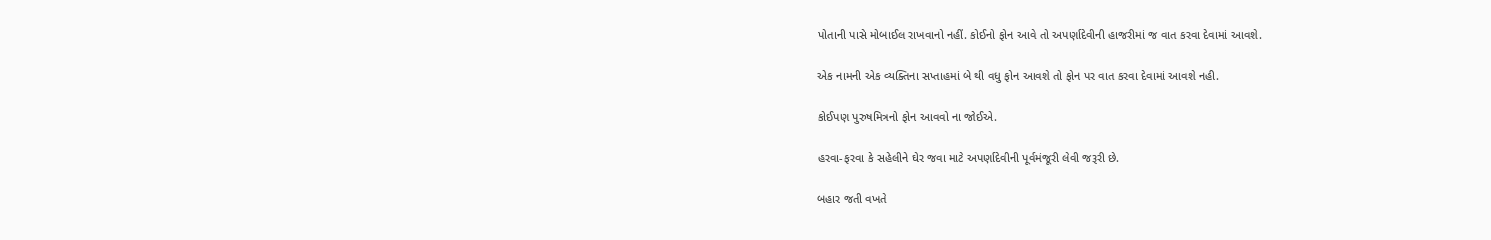પોતાની પાસે મોબાઈલ રાખવાનો નહીં. કોઈનો ફોન આવે તો અપર્ણાદેવીની હાજરીમાં જ વાત કરવા દેવામાં આવશે.

એક નામની એક વ્યક્તિના સપ્તાહમાં બે થી વધુ ફોન આવશે તો ફોન પર વાત કરવા દેવામાં આવશે નહી.

કોઈપણ પુરુષમિત્રનો ફોન આવવો ના જોઈએ.

હરવા-ફરવા કે સહેલીને ઘેર જવા માટે અપર્ણાદેવીની પૂર્વમંજૂરી લેવી જરૂરી છે.

બહાર જતી વખતે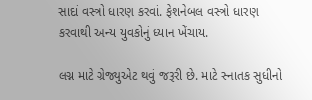સાદાં વસ્ત્રો ધારણ કરવાં. ફેશનેબલ વસ્ત્રો ધારણ કરવાથી અન્ય યુવકોનું ધ્યાન ખેંચાય.

લગ્ન માટે ગ્રેજ્યુએટ થવું જરૂરી છે. માટે સ્નાતક સુધીનો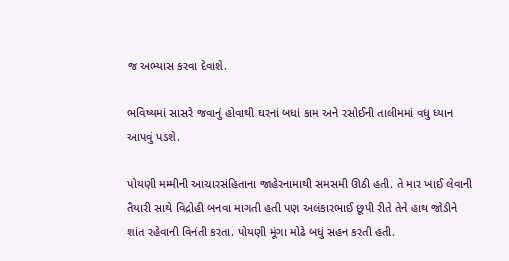જ અભ્યાસ કરવા દેવાશે.

ભવિષ્યમાં સાસરે જવાનું હોવાથી ઘરનાં બધાં કામ અને રસોઈની તાલીમમાં વધુ ધ્યાન આપવું પડશે.

પોયણી મમ્મીની આચારસંહિતાના જાહેરનામાથી સમસમી ઊઠી હતી. તે માર ખાઈ લેવાની તૈયારી સાથે વિદ્રોહી બનવા માગતી હતી પણ અલંકારભાઈ છૂપી રીતે તેને હાથ જોડીને શાંત રહેવાની વિનંતી કરતા. પોયણી મૂંગા મોઢે બધું સહન કરતી હતી.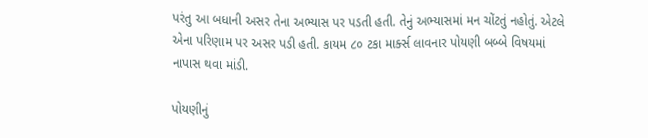પરંતુ આ બધાની અસર તેના અભ્યાસ પર પડતી હતી. તેનું અભ્યાસમાં મન ચોંટતું નહોતું. એટલે એના પરિણામ પર અસર પડી હતી. કાયમ ૮૦ ટકા માર્ક્સ લાવનાર પોયણી બબ્બે વિષયમાં નાપાસ થવા માંડી.

પોયણીનું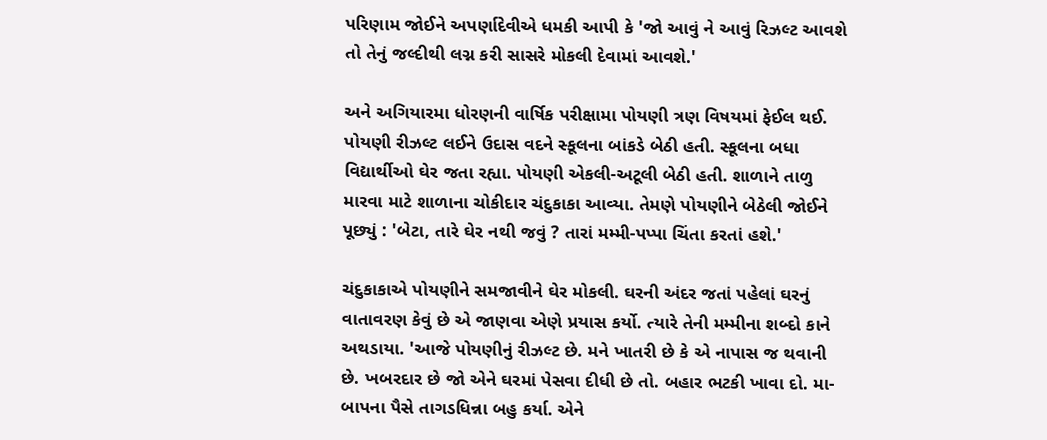પરિણામ જોઈને અપર્ણાદેવીએ ધમકી આપી કે 'જો આવું ને આવું રિઝલ્ટ આવશે તો તેનું જલ્દીથી લગ્ન કરી સાસરે મોકલી દેવામાં આવશે.'

અને અગિયારમા ધોરણની વાર્ષિક પરીક્ષામા પોયણી ત્રણ વિષયમાં ફેઈલ થઈ. પોયણી રીઝલ્ટ લઈને ઉદાસ વદને સ્કૂલના બાંકડે બેઠી હતી. સ્કૂલના બધા વિદ્યાર્થીઓ ઘેર જતા રહ્યા. પોયણી એકલી-અટૂલી બેઠી હતી. શાળાને તાળુ મારવા માટે શાળાના ચોકીદાર ચંદુકાકા આવ્યા. તેમણે પોયણીને બેઠેલી જોઈને પૂછ્યું : 'બેટા, તારે ઘેર નથી જવું ? તારાં મમ્મી-પપ્પા ચિંતા કરતાં હશે.'

ચંદુકાકાએ પોયણીને સમજાવીને ઘેર મોકલી. ઘરની અંદર જતાં પહેલાં ઘરનું વાતાવરણ કેવું છે એ જાણવા એણે પ્રયાસ કર્યો. ત્યારે તેની મમ્મીના શબ્દો કાને અથડાયા. 'આજે પોયણીનું રીઝલ્ટ છે. મને ખાતરી છે કે એ નાપાસ જ થવાની છે. ખબરદાર છે જો એને ઘરમાં પેસવા દીધી છે તો. બહાર ભટકી ખાવા દો. મા-બાપના પૈસે તાગડધિન્ના બહુ કર્યા. એને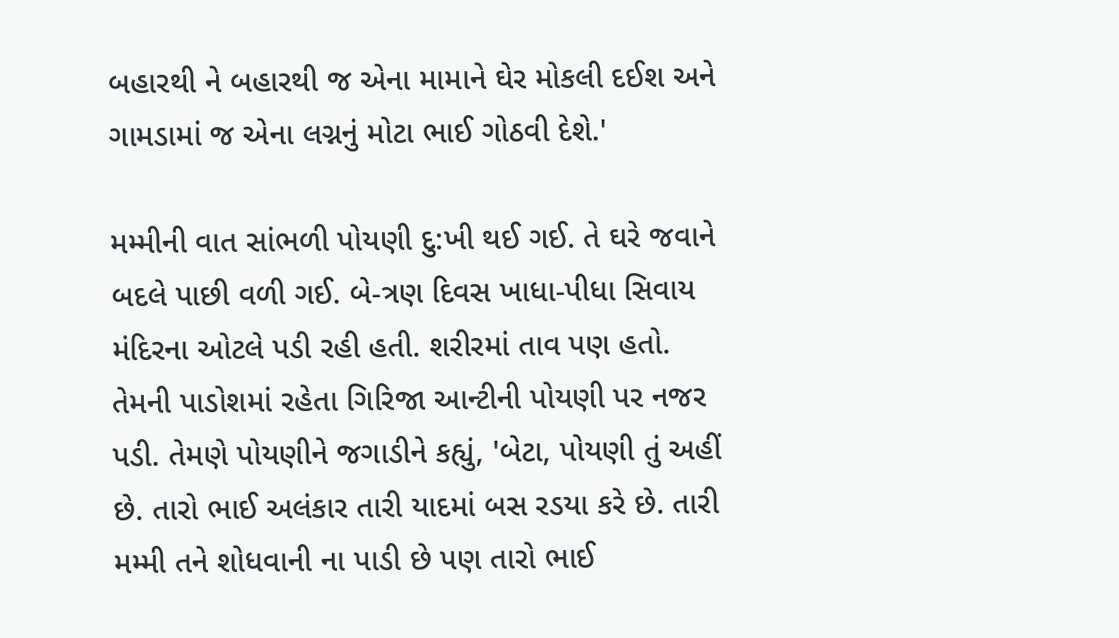બહારથી ને બહારથી જ એના મામાને ઘેર મોકલી દઈશ અને ગામડામાં જ એના લગ્નનું મોટા ભાઈ ગોઠવી દેશે.'

મમ્મીની વાત સાંભળી પોયણી દુ:ખી થઈ ગઈ. તે ઘરે જવાને બદલે પાછી વળી ગઈ. બે-ત્રણ દિવસ ખાધા-પીધા સિવાય મંદિરના ઓટલે પડી રહી હતી. શરીરમાં તાવ પણ હતો. તેમની પાડોશમાં રહેતા ગિરિજા આન્ટીની પોયણી પર નજર પડી. તેમણે પોયણીને જગાડીને કહ્યું, 'બેટા, પોયણી તું અહીં છે. તારો ભાઈ અલંકાર તારી યાદમાં બસ રડયા કરે છે. તારી મમ્મી તને શોધવાની ના પાડી છે પણ તારો ભાઈ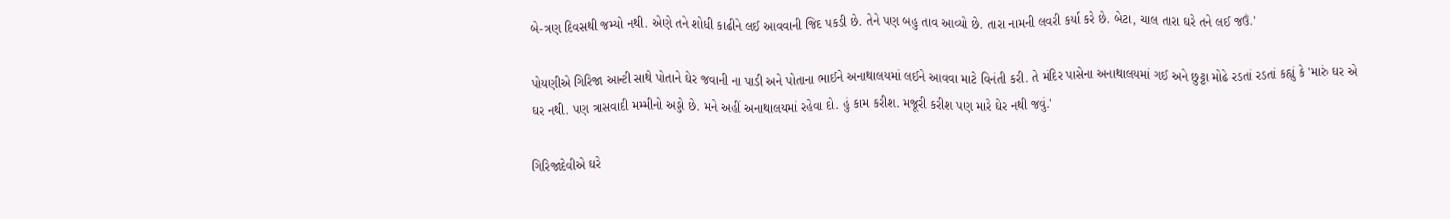બે-ત્રણ દિવસથી જમ્યો નથી. એણે તને શોધી કાઢીને લઈ આવવાની જિદ પકડી છે. તેને પણ બહુ તાવ આવ્યો છે. તારા નામની લવરી કર્યા કરે છે. બેટા, ચાલ તારા ઘરે તને લઈ જઉં.'

પોયણીએ ગિરિજા આન્ટી સાથે પોતાને ઘેર જવાની ના પાડી અને પોતાના ભાઈને અનાથાલયમાં લઈને આવવા માટે વિનંતી કરી. તે મંદિર પાસેના અનાથાલયમાં ગઈ અને છુટ્ટા મોઢે રડતાં રડતાં કહ્યું કે 'મારું ઘર એ ઘર નથી. પણ ત્રાસવાદી મમ્મીનો અડ્ડો છે. મને અહીં અનાથાલયમાં રહેવા દો. હું કામ કરીશ. મજૂરી કરીશ પણ મારે ઘેર નથી જવું.'

ગિરિજાદેવીએ ઘરે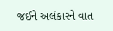જઈને અલંકારને વાત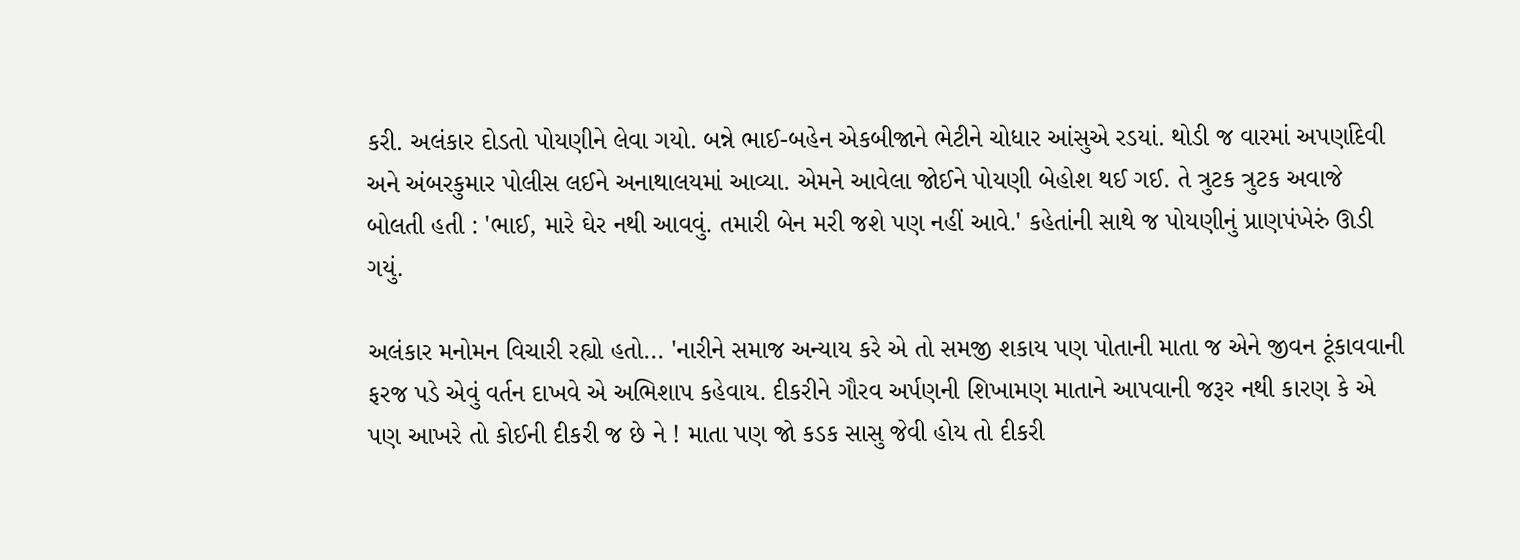કરી. અલંકાર દોડતો પોયણીને લેવા ગયો. બન્ને ભાઈ-બહેન એકબીજાને ભેટીને ચોધાર આંસુએ રડયાં. થોડી જ વારમાં અપર્ણાદેવી અને અંબરકુમાર પોલીસ લઈને અનાથાલયમાં આવ્યા. એમને આવેલા જોઈને પોયણી બેહોશ થઈ ગઈ. તે ત્રુટક ત્રુટક અવાજે બોલતી હતી : 'ભાઈ, મારે ઘેર નથી આવવું. તમારી બેન મરી જશે પણ નહીં આવે.' કહેતાંની સાથે જ પોયણીનું પ્રાણપંખેરું ઊડી ગયું.

અલંકાર મનોમન વિચારી રહ્યો હતો... 'નારીને સમાજ અન્યાય કરે એ તો સમજી શકાય પણ પોતાની માતા જ એને જીવન ટૂંકાવવાની ફરજ પડે એવું વર્તન દાખવે એ અભિશાપ કહેવાય. દીકરીને ગૌરવ અર્પણની શિખામણ માતાને આપવાની જરૂર નથી કારણ કે એ પણ આખરે તો કોઈની દીકરી જ છે ને ! માતા પણ જો કડક સાસુ જેવી હોય તો દીકરી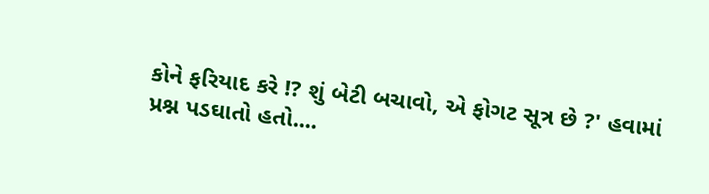કોને ફરિયાદ કરે !? શું બેટી બચાવો, એ ફોગટ સૂત્ર છે ?' હવામાં પ્રશ્ન પડઘાતો હતો....